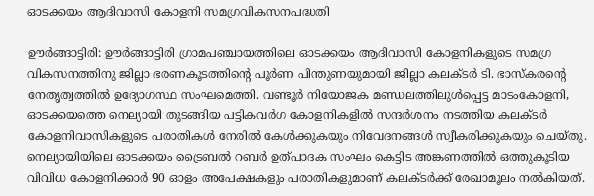ഓടക്കയം ആദിവാസി കോളനി സമഗ്രവികസനപദ്ധതി

ഊര്‍ങ്ങാട്ടിരി: ഊര്‍ങ്ങാട്ടിരി ഗ്രാമപഞ്ചായത്തിലെ ഓടക്കയം ആദിവാസി കോളനികളുടെ സമഗ്ര വികസനത്തിനു ജില്ലാ ഭരണകൂടത്തിന്റെ പൂര്‍ണ പിന്തുണയുമായി ജില്ലാ കലക്ടര്‍ ടി. ഭാസ്‌കരന്റെ നേതൃത്വത്തില്‍ ഉദ്യോഗസ്ഥ സംഘമെത്തി. വണ്ടൂര്‍ നിയോജക മണ്ഡലത്തിലുള്‍പ്പെട്ട മാടംകോളനി, ഓടക്കയത്തെ നെല്യായി തുടങ്ങിയ പട്ടികവര്‍ഗ കോളനികളില്‍ സന്ദര്‍ശനം നടത്തിയ കലക്ടര്‍ കോളനിവാസികളുടെ പരാതികള്‍ നേരില്‍ കേള്‍ക്കുകയും നിവേദനങ്ങള്‍ സ്വീകരിക്കുകയും ചെയ്തു. നെല്യായിയിലെ ഓടക്കയം ട്രൈബല്‍ റബര്‍ ഉത്പാദക സംഘം കെട്ടിട അങ്കണത്തില്‍ ഒത്തുകൂടിയ വിവിധ കോളനിക്കാര്‍ 90 ഓളം അപേക്ഷകളും പരാതികളുമാണ് കലക്ടര്‍ക്ക് രേഖാമൂലം നല്‍കിയത്.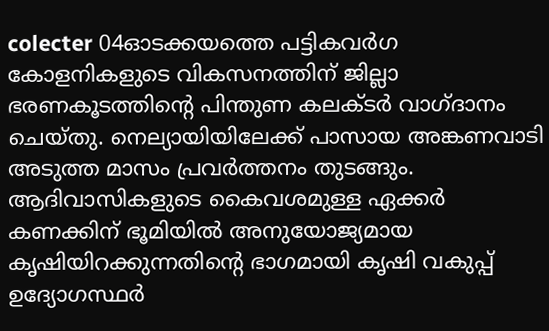colecter 04ഓടക്കയത്തെ പട്ടികവര്‍ഗ കോളനികളുടെ വികസനത്തിന് ജില്ലാ ഭരണകൂടത്തിന്റെ പിന്തുണ കലക്ടര്‍ വാഗ്ദാനം ചെയ്തു. നെല്യായിയിലേക്ക് പാസായ അങ്കണവാടി അടുത്ത മാസം പ്രവര്‍ത്തനം തുടങ്ങും. ആദിവാസികളുടെ കൈവശമുള്ള ഏക്കര്‍ കണക്കിന് ഭൂമിയില്‍ അനുയോജ്യമായ കൃഷിയിറക്കുന്നതിന്റെ ഭാഗമായി കൃഷി വകുപ്പ് ഉദ്യോഗസ്ഥര്‍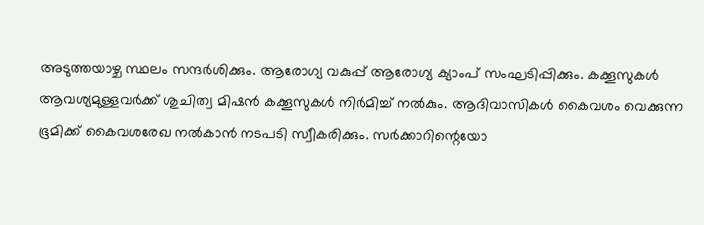അടുത്തയാഴ്ച സ്ഥലം സന്ദര്‍ശിക്കും. ആരോഗ്യ വകുപ്പ് ആരോഗ്യ ക്യാംപ് സംഘടിപ്പിക്കും. കക്കൂസുകള്‍ ആവശ്യമുള്ളവര്‍ക്ക് ശുചിത്വ മിഷന്‍ കക്കൂസുകള്‍ നിര്‍മിച്ച് നല്‍കും. ആദിവാസികള്‍ കൈവശം വെക്കുന്ന ഭൂമിക്ക് കൈവശരേഖ നല്‍കാന്‍ നടപടി സ്വീകരിക്കും. സര്‍ക്കാറിന്റെയോ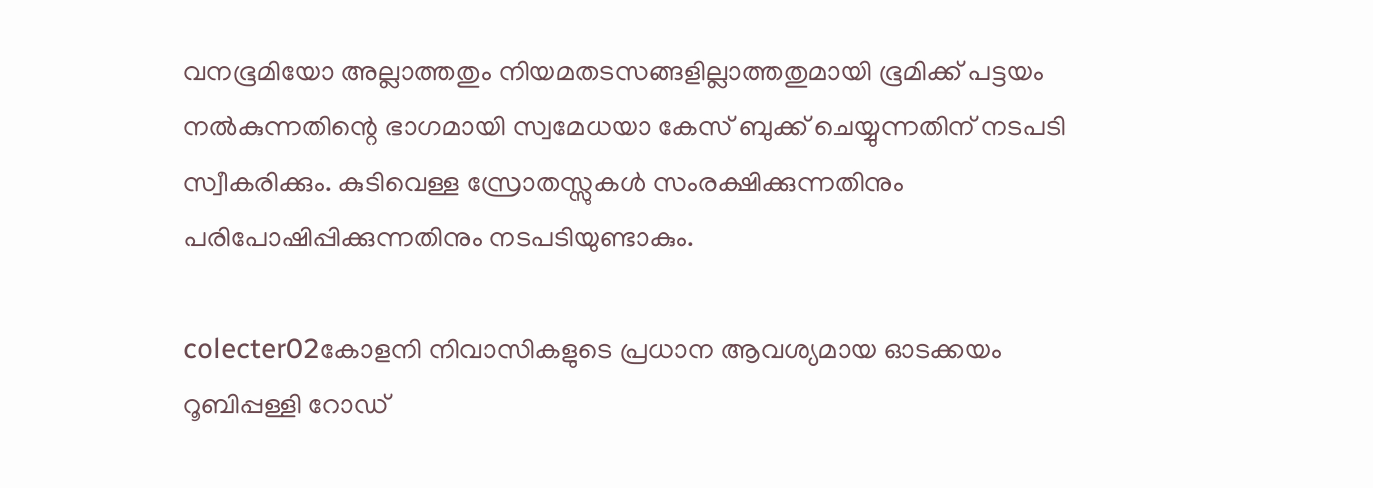വനഭൂമിയോ അല്ലാത്തതും നിയമതടസങ്ങളില്ലാത്തതുമായി ഭൂമിക്ക് പട്ടയം നല്‍കുന്നതിന്റെ ഭാഗമായി സ്വമേധയാ കേസ് ബുക്ക് ചെയ്യുന്നതിന് നടപടി സ്വീകരിക്കും. കുടിവെള്ള സ്രോതസ്സുകള്‍ സംരക്ഷിക്കുന്നതിനും പരിപോഷിപ്പിക്കുന്നതിനും നടപടിയുണ്ടാകും.

colecter02കോളനി നിവാസികളുടെ പ്രധാന ആവശ്യമായ ഓടക്കയം റൂബിപ്പള്ളി റോഡ്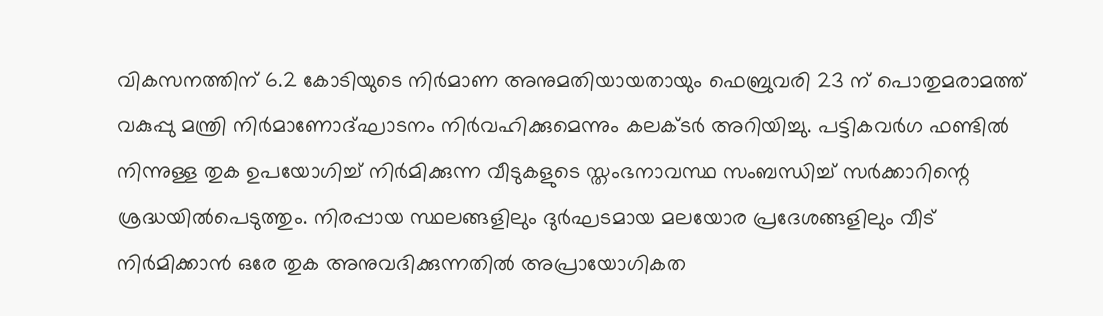വികസനത്തിന് 6.2 കോടിയുടെ നിര്‍മാണ അനുമതിയായതായും ഫെബ്രുവരി 23 ന് പൊതുമരാമത്ത് വകുപ്പു മന്ത്രി നിര്‍മാണോദ്ഘാടനം നിര്‍വഹിക്കുമെന്നും കലക്ടര്‍ അറിയിച്ചു. പട്ടികവര്‍ഗ ഫണ്ടില്‍ നിന്നുള്ള തുക ഉപയോഗിച്ച് നിര്‍മിക്കുന്ന വീടുകളുടെ സ്തംഭനാവസ്ഥ സംബന്ധിച്ച് സര്‍ക്കാറിന്റെ ശ്രദ്ധയില്‍പെടുത്തും. നിരപ്പായ സ്ഥലങ്ങളിലും ദുര്‍ഘടമായ മലയോര പ്രദേശങ്ങളിലും വീട് നിര്‍മിക്കാന്‍ ഒരേ തുക അനുവദിക്കുന്നതില്‍ അപ്രായോഗികത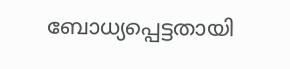ബോധ്യപ്പെട്ടതായി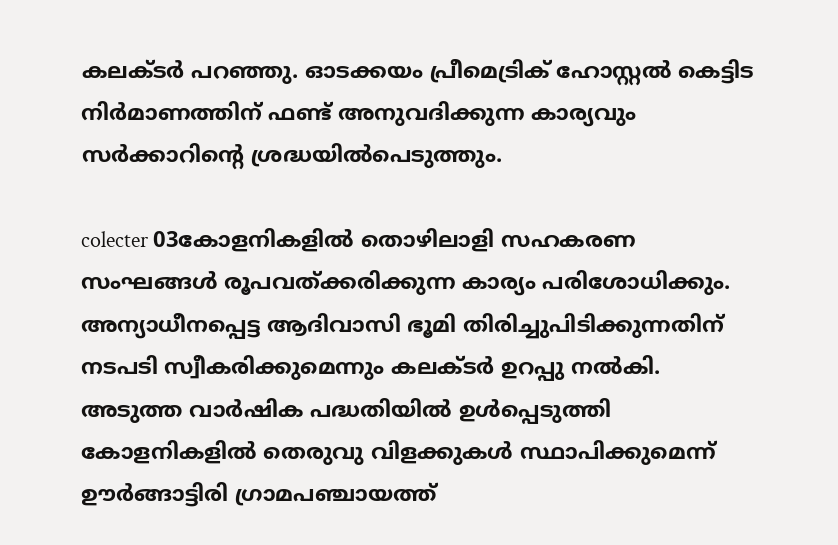കലക്ടര്‍ പറഞ്ഞു. ഓടക്കയം പ്രീമെട്രിക് ഹോസ്റ്റല്‍ കെട്ടിട നിര്‍മാണത്തിന് ഫണ്ട് അനുവദിക്കുന്ന കാര്യവും സര്‍ക്കാറിന്റെ ശ്രദ്ധയില്‍പെടുത്തും.

colecter 03കോളനികളില്‍ തൊഴിലാളി സഹകരണ സംഘങ്ങള്‍ രൂപവത്ക്കരിക്കുന്ന കാര്യം പരിശോധിക്കും. അന്യാധീനപ്പെട്ട ആദിവാസി ഭൂമി തിരിച്ചുപിടിക്കുന്നതിന് നടപടി സ്വീകരിക്കുമെന്നും കലക്ടര്‍ ഉറപ്പു നല്‍കി. അടുത്ത വാര്‍ഷിക പദ്ധതിയില്‍ ഉള്‍പ്പെടുത്തി കോളനികളില്‍ തെരുവു വിളക്കുകള്‍ സ്ഥാപിക്കുമെന്ന് ഊര്‍ങ്ങാട്ടിരി ഗ്രാമപഞ്ചായത്ത്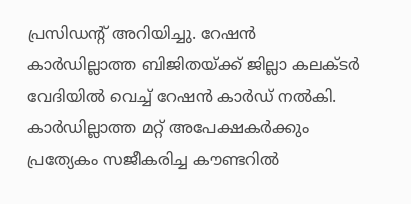പ്രസിഡന്റ് അറിയിച്ചു. റേഷന്‍ കാര്‍ഡില്ലാത്ത ബിജിതയ്ക്ക് ജില്ലാ കലക്ടര്‍ വേദിയില്‍ വെച്ച് റേഷന്‍ കാര്‍ഡ് നല്‍കി. കാര്‍ഡില്ലാത്ത മറ്റ് അപേക്ഷകര്‍ക്കും പ്രത്യേകം സജീകരിച്ച കൗണ്ടറില്‍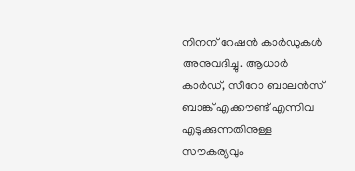നിനന് റേഷന്‍ കാര്‍ഡുകള്‍ അനുവദിച്ചു. ആധാര്‍ കാര്‍ഡ്, സീറോ ബാലന്‍സ് ബാങ്ക് എക്കൗണ്ട് എന്നിവ എടുക്കുന്നതിനുള്ള സൗകര്യവും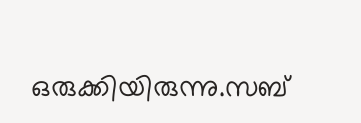ഒരുക്കിയിരുന്നു.സബ്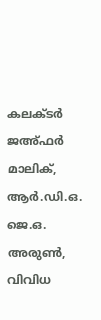കലക്ടര്‍ ജഅ്ഫര്‍ മാലിക്, ആര്‍.ഡി.ഒ. ജെ.ഒ. അരുണ്‍, വിവിധ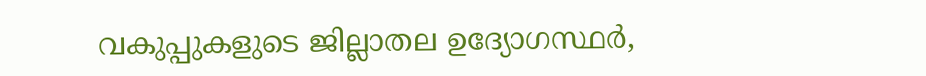വകുപ്പുകളുടെ ജില്ലാതല ഉദ്യോഗസ്ഥര്‍,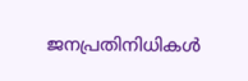ജനപ്രതിനിധികള്‍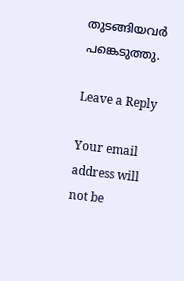തുടങ്ങിയവര്‍ പങ്കെടുത്തു.

Leave a Reply

Your email address will not be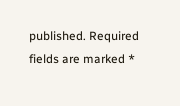published. Required fields are marked *